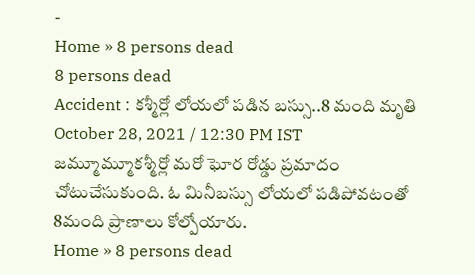-
Home » 8 persons dead
8 persons dead
Accident : కశ్మీర్లో లోయలో పడిన బస్సు..8 మంది మృతి
October 28, 2021 / 12:30 PM IST
జమ్మూమ్మూకశ్మీర్లో మరో ఘోర రోడ్డు ప్రమాదం చోటుచేసుకుంది. ఓ మినీబస్సు లోయలో పడిపోవటంతో 8మంది ప్రాణాలు కోల్పోయారు.
Home » 8 persons dead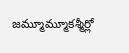జమ్మూమ్మూకశ్మీర్లో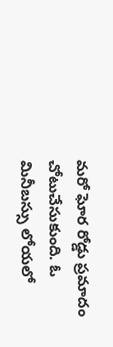మరో ఘోర రోడ్డు ప్రమాదం చోటుచేసుకుంది. ఓ మినీబస్సు లోయలో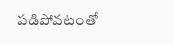పడిపోవటంతో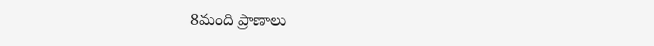8మంది ప్రాణాలు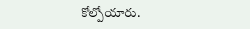కోల్పోయారు.